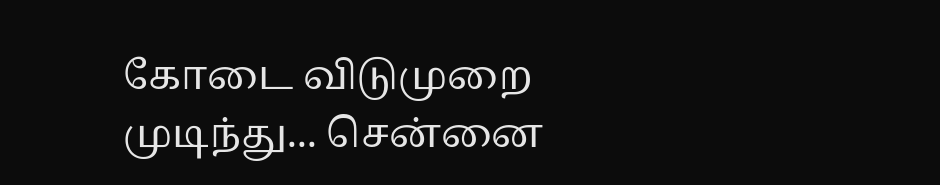கோடை விடுமுறை முடிந்து... சென்னை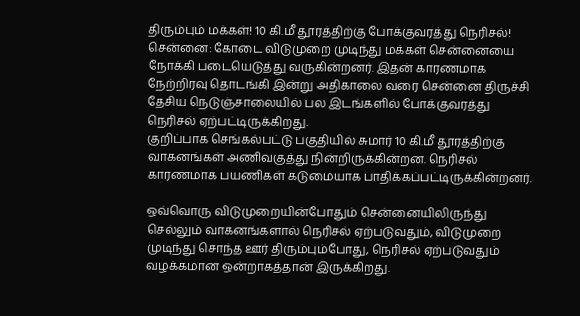திரும்பும் மக்கள்! 10 கி.மீ தூரத்திற்கு போக்குவரத்து நெரிசல்!
சென்னை: கோடை விடுமுறை முடிந்து மக்கள் சென்னையை நோக்கி படையெடுத்து வருகின்றனர். இதன் காரணமாக நேற்றிரவு தொடங்கி இன்று அதிகாலை வரை சென்னை திருச்சி தேசிய நெடுஞ்சாலையில் பல இடங்களில் போக்குவரத்து நெரிசல் ஏற்பட்டிருக்கிறது.
குறிப்பாக செங்கல்பட்டு பகுதியில் சுமார் 10 கி.மீ தூரத்திற்கு வாகனங்கள் அணிவகுத்து நின்றிருக்கின்றன. நெரிசல் காரணமாக பயணிகள் கடுமையாக பாதிக்கப்பட்டிருக்கின்றனர்.

ஒவ்வொரு விடுமுறையின்போதும் சென்னையிலிருந்து செல்லும் வாகனங்களால் நெரிசல் ஏற்படுவதும், விடுமுறை முடிந்து சொந்த ஊர் திரும்பும்போது, நெரிசல் ஏற்படுவதும் வழக்கமான ஒன்றாகத்தான் இருக்கிறது.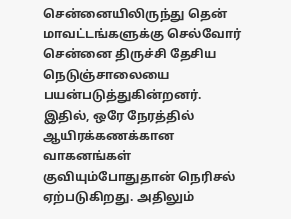சென்னையிலிருந்து தென் மாவட்டங்களுக்கு செல்வோர் சென்னை திருச்சி தேசிய நெடுஞ்சாலையை பயன்படுத்துகின்றனர். இதில், ஒரே நேரத்தில் ஆயிரக்கணக்கான வாகனங்கள் குவியும்போதுதான் நெரிசல் ஏற்படுகிறது. அதிலும்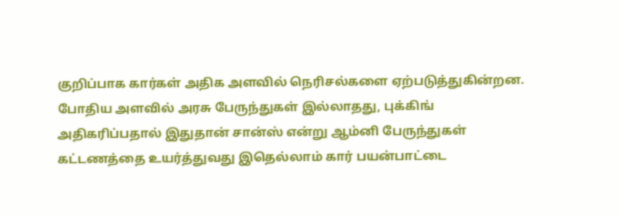குறிப்பாக கார்கள் அதிக அளவில் நெரிசல்களை ஏற்படுத்துகின்றன. போதிய அளவில் அரசு பேருந்துகள் இல்லாதது, புக்கிங் அதிகரிப்பதால் இதுதான் சான்ஸ் என்று ஆம்னி பேருந்துகள் கட்டணத்தை உயர்த்துவது இதெல்லாம் கார் பயன்பாட்டை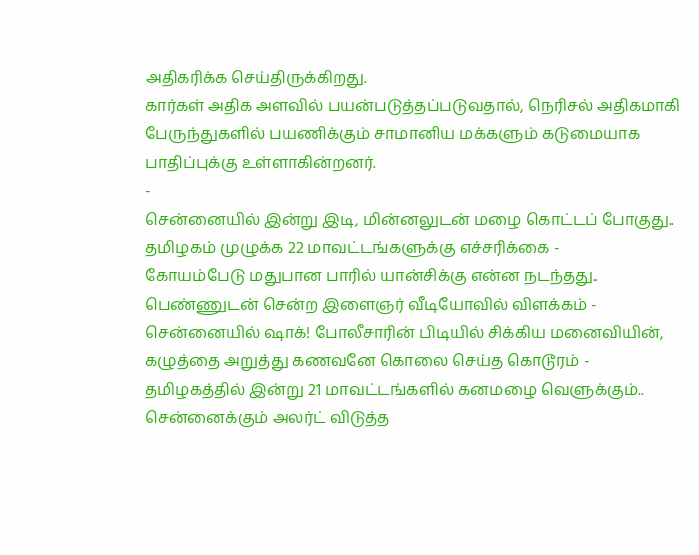அதிகரிக்க செய்திருக்கிறது.
கார்கள் அதிக அளவில் பயன்படுத்தப்படுவதால், நெரிசல் அதிகமாகி பேருந்துகளில் பயணிக்கும் சாமானிய மக்களும் கடுமையாக பாதிப்புக்கு உள்ளாகின்றனர்.
-
சென்னையில் இன்று இடி, மின்னலுடன் மழை கொட்டப் போகுது.. தமிழகம் முழுக்க 22 மாவட்டங்களுக்கு எச்சரிக்கை -
கோயம்பேடு மதுபான பாரில் யான்சிக்கு என்ன நடந்தது.. பெண்ணுடன் சென்ற இளைஞர் வீடியோவில் விளக்கம் -
சென்னையில் ஷாக்! போலீசாரின் பிடியில் சிக்கிய மனைவியின், கழுத்தை அறுத்து கணவனே கொலை செய்த கொடூரம் -
தமிழகத்தில் இன்று 21 மாவட்டங்களில் கனமழை வெளுக்கும்.. சென்னைக்கும் அலர்ட் விடுத்த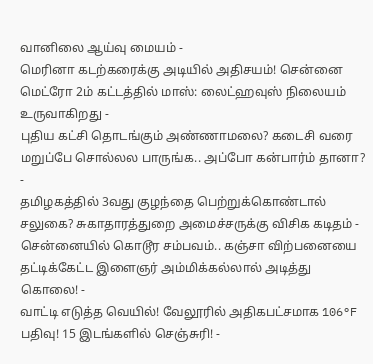வானிலை ஆய்வு மையம் -
மெரினா கடற்கரைக்கு அடியில் அதிசயம்! சென்னை மெட்ரோ 2ம் கட்டத்தில் மாஸ்: லைட்ஹவுஸ் நிலையம் உருவாகிறது -
புதிய கட்சி தொடங்கும் அண்ணாமலை? கடைசி வரை மறுப்பே சொல்லல பாருங்க.. அப்போ கன்பார்ம் தானா? -
தமிழகத்தில் 3வது குழந்தை பெற்றுக்கொண்டால் சலுகை? சுகாதாரத்துறை அமைச்சருக்கு விசிக கடிதம் -
சென்னையில் கொடூர சம்பவம்.. கஞ்சா விற்பனையை தட்டிக்கேட்ட இளைஞர் அம்மிக்கல்லால் அடித்து கொலை! -
வாட்டி எடுத்த வெயில்! வேலூரில் அதிகபட்சமாக 106°F பதிவு! 15 இடங்களில் செஞ்சுரி! -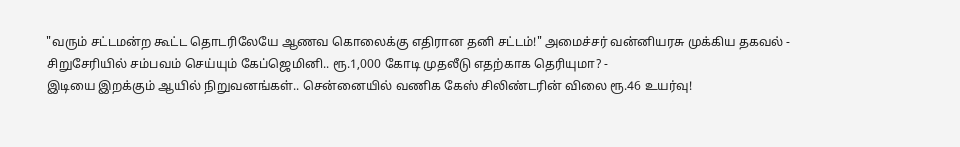"வரும் சட்டமன்ற கூட்ட தொடரிலேயே ஆணவ கொலைக்கு எதிரான தனி சட்டம்!" அமைச்சர் வன்னியரசு முக்கிய தகவல் -
சிறுசேரியில் சம்பவம் செய்யும் கேப்ஜெமினி.. ரூ.1,000 கோடி முதலீடு எதற்காக தெரியுமா? -
இடியை இறக்கும் ஆயில் நிறுவனங்கள்.. சென்னையில் வணிக கேஸ் சிலிண்டரின் விலை ரூ.46 உயர்வு!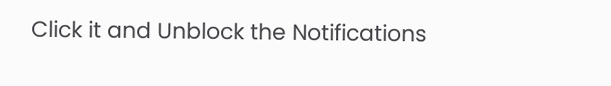Click it and Unblock the Notifications